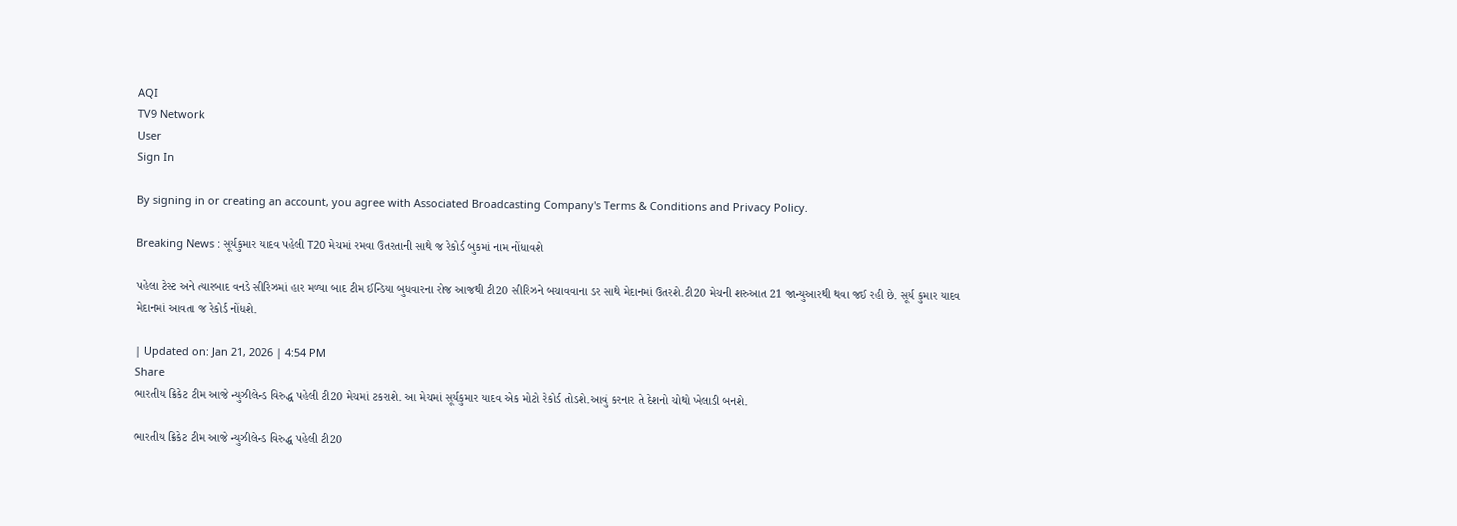AQI
TV9 Network
User
Sign In

By signing in or creating an account, you agree with Associated Broadcasting Company's Terms & Conditions and Privacy Policy.

Breaking News : સૂર્યકુમાર યાદવ પહેલી T20 મેચમાં રમવા ઉતરતાની સાથે જ રેકોર્ડ બુકમાં નામ નોંધાવશે

પહેલા ટેસ્ટ અને ત્યારબાદ વનડે સીરિઝમાં હાર મળ્યા બાદ ટીમ ઈન્ડિયા બુધવારના રોજ આજથી ટી20 સીરિઝને બચાવવાના ડર સાથે મેદાનમાં ઉતરશે.ટી20 મેચની શરુઆત 21 જાન્યુઆરથી થવા જઈ રહી છે. સૂર્ય કુમાર યાદવ મેદાનમાં આવતા જ રેકોર્ડ નોંધશે.

| Updated on: Jan 21, 2026 | 4:54 PM
Share
ભારતીય ક્રિકેટ ટીમ આજે ન્યુઝીલેન્ડ વિરુદ્ધ પહેલી ટી20 મેચમાં ટકરાશે. આ મેચમાં સૂર્યકુમાર યાદવ એક મોટો રેકોર્ડ તોડશે.આવું કરનાર તે દેશનો ચોથો ખેલાડી બનશે.

ભારતીય ક્રિકેટ ટીમ આજે ન્યુઝીલેન્ડ વિરુદ્ધ પહેલી ટી20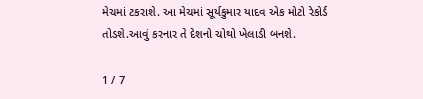મેચમાં ટકરાશે. આ મેચમાં સૂર્યકુમાર યાદવ એક મોટો રેકોર્ડ તોડશે.આવું કરનાર તે દેશનો ચોથો ખેલાડી બનશે.

1 / 7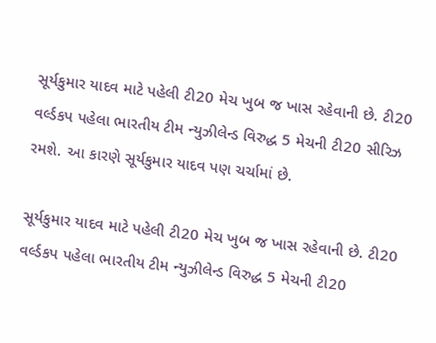સૂર્યકુમાર યાદવ માટે પહેલી ટી20 મેચ ખુબ જ ખાસ રહેવાની છે. ટી20 વર્લ્ડકપ પહેલા ભારતીય ટીમ ન્યુઝીલેન્ડ વિરુદ્ધ 5 મેચની ટી20 સીરિઝ રમશે. આ કારણે સૂર્યકુમાર યાદવ પણ ચર્ચામાં છે.

સૂર્યકુમાર યાદવ માટે પહેલી ટી20 મેચ ખુબ જ ખાસ રહેવાની છે. ટી20 વર્લ્ડકપ પહેલા ભારતીય ટીમ ન્યુઝીલેન્ડ વિરુદ્ધ 5 મેચની ટી20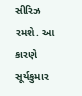સીરિઝ રમશે. આ કારણે સૂર્યકુમાર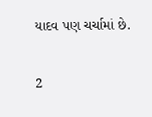યાદવ પણ ચર્ચામાં છે.

2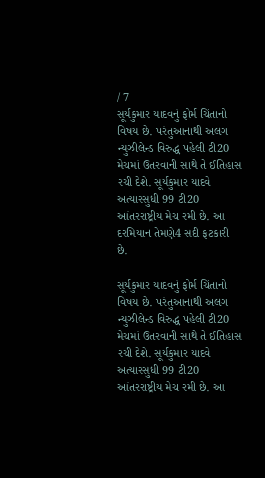/ 7
સૂર્યકુમાર યાદવનું ફોર્મ ચિંતાનો વિષય છે. પરંતુઆનાથી અલગ ન્યુઝીલેન્ડ વિરુદ્ધ પહેલી ટી20 મેચમાં ઉતરવાની સાથે તે ઈતિહાસ રચી દેશે. સૂર્યકુમાર યાદવે અત્યારસુધી 99 ટી20 આંતરરાષ્ટ્રીય મેચ રમી છે. આ દરમિયાન તેમણે4 સદી ફટકારી છે.

સૂર્યકુમાર યાદવનું ફોર્મ ચિંતાનો વિષય છે. પરંતુઆનાથી અલગ ન્યુઝીલેન્ડ વિરુદ્ધ પહેલી ટી20 મેચમાં ઉતરવાની સાથે તે ઈતિહાસ રચી દેશે. સૂર્યકુમાર યાદવે અત્યારસુધી 99 ટી20 આંતરરાષ્ટ્રીય મેચ રમી છે. આ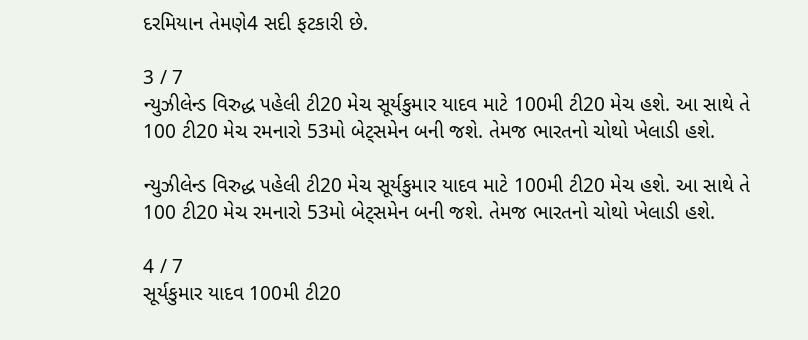દરમિયાન તેમણે4 સદી ફટકારી છે.

3 / 7
ન્યુઝીલેન્ડ વિરુદ્ધ પહેલી ટી20 મેચ સૂર્યકુમાર યાદવ માટે 100મી ટી20 મેચ હશે. આ સાથે તે 100 ટી20 મેચ રમનારો 53મો બેટ્સમેન બની જશે. તેમજ ભારતનો ચોથો ખેલાડી હશે.

ન્યુઝીલેન્ડ વિરુદ્ધ પહેલી ટી20 મેચ સૂર્યકુમાર યાદવ માટે 100મી ટી20 મેચ હશે. આ સાથે તે 100 ટી20 મેચ રમનારો 53મો બેટ્સમેન બની જશે. તેમજ ભારતનો ચોથો ખેલાડી હશે.

4 / 7
સૂર્યકુમાર યાદવ 100મી ટી20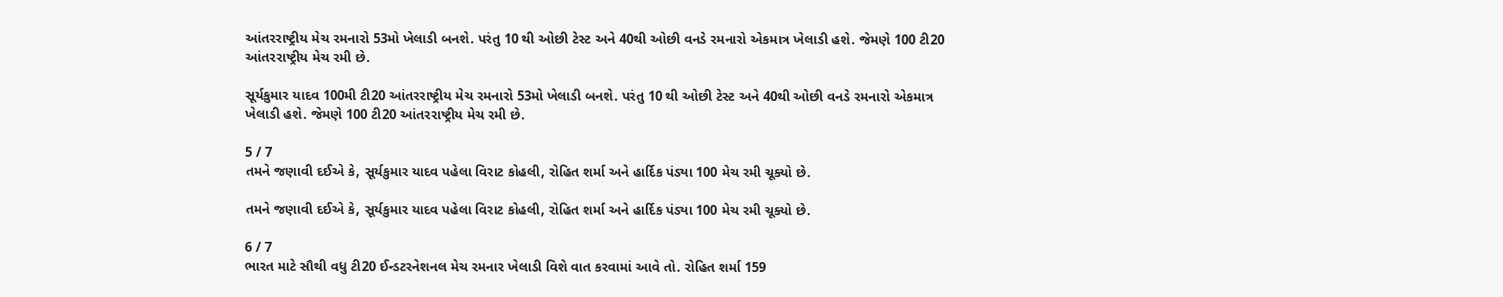આંતરરાષ્ટ્રીય મેચ રમનારો 53મો ખેલાડી બનશે. પરંતુ 10 થી ઓછી ટેસ્ટ અને 40થી ઓછી વનડે રમનારો એકમાત્ર ખેલાડી હશે. જેમણે 100 ટી20 આંતરરાષ્ટ્રીય મેચ રમી છે.

સૂર્યકુમાર યાદવ 100મી ટી20 આંતરરાષ્ટ્રીય મેચ રમનારો 53મો ખેલાડી બનશે. પરંતુ 10 થી ઓછી ટેસ્ટ અને 40થી ઓછી વનડે રમનારો એકમાત્ર ખેલાડી હશે. જેમણે 100 ટી20 આંતરરાષ્ટ્રીય મેચ રમી છે.

5 / 7
તમને જણાવી દઈએ કે, સૂર્યકુમાર યાદવ પહેલા વિરાટ કોહલી, રોહિત શર્મા અને હાર્દિક પંડ્યા 100 મેચ રમી ચૂક્યો છે.

તમને જણાવી દઈએ કે, સૂર્યકુમાર યાદવ પહેલા વિરાટ કોહલી, રોહિત શર્મા અને હાર્દિક પંડ્યા 100 મેચ રમી ચૂક્યો છે.

6 / 7
ભારત માટે સૌથી વધુ ટી20 ઈન્ડટરનેશનલ મેચ રમનાર ખેલાડી વિશે વાત કરવામાં આવે તો. રોહિત શર્મા 159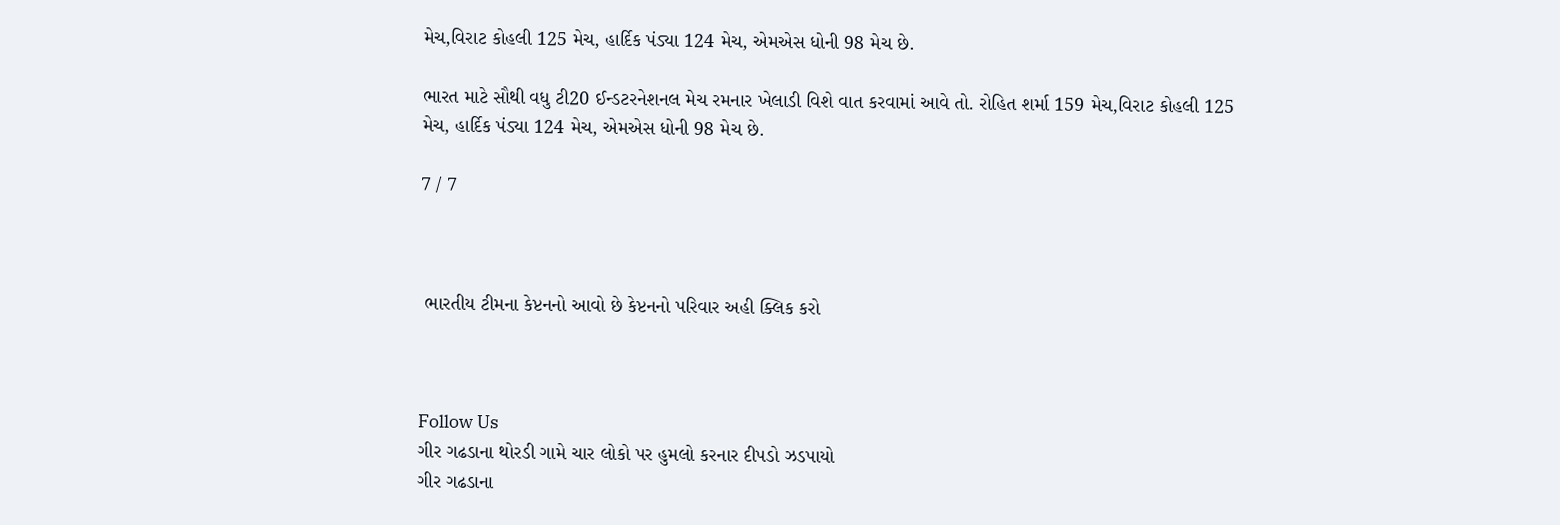મેચ,વિરાટ કોહલી 125 મેચ, હાર્દિક પંડ્યા 124 મેચ, એમએસ ધોની 98 મેચ છે.

ભારત માટે સૌથી વધુ ટી20 ઈન્ડટરનેશનલ મેચ રમનાર ખેલાડી વિશે વાત કરવામાં આવે તો. રોહિત શર્મા 159 મેચ,વિરાટ કોહલી 125 મેચ, હાર્દિક પંડ્યા 124 મેચ, એમએસ ધોની 98 મેચ છે.

7 / 7



 ભારતીય ટીમના કેપ્ટનનો આવો છે કેપ્ટનનો પરિવાર અહી ક્લિક કરો



Follow Us
ગીર ગઢડાના થોરડી ગામે ચાર લોકો પર હુમલો કરનાર દીપડો ઝડપાયો
ગીર ગઢડાના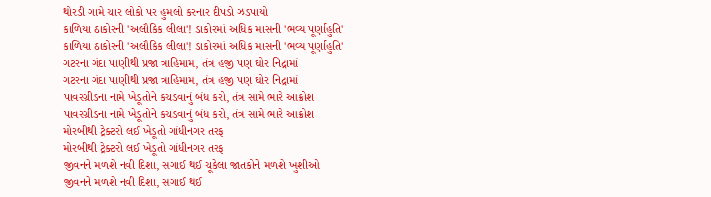થોરડી ગામે ચાર લોકો પર હુમલો કરનાર દીપડો ઝડપાયો
કાળિયા ઠાકોરની 'અલૌકિક લીલા'! ડાકોરમાં અધિક માસની 'ભવ્ય પૂર્ણાહુતિ'
કાળિયા ઠાકોરની 'અલૌકિક લીલા'! ડાકોરમાં અધિક માસની 'ભવ્ય પૂર્ણાહુતિ'
ગટરના ગંદા પાણીથી પ્રજા ત્રાહિમામ, તંત્ર હજી પણ ઘોર નિદ્રામાં
ગટરના ગંદા પાણીથી પ્રજા ત્રાહિમામ, તંત્ર હજી પણ ઘોર નિદ્રામાં
પાવરગ્રીડના નામે ખેડૂતોને કચડવાનું બંધ કરો, તંત્ર સામે ભારે આક્રોશ
પાવરગ્રીડના નામે ખેડૂતોને કચડવાનું બંધ કરો, તંત્ર સામે ભારે આક્રોશ
મોરબીથી ટ્રેક્ટરો લઈ ખેડૂતો ગાંધીનગર તરફ
મોરબીથી ટ્રેક્ટરો લઈ ખેડૂતો ગાંધીનગર તરફ
જીવનને મળશે નવી દિશા, સગાઈ થઈ ચૂકેલા જાતકોને મળશે ખુશીઓ
જીવનને મળશે નવી દિશા, સગાઈ થઈ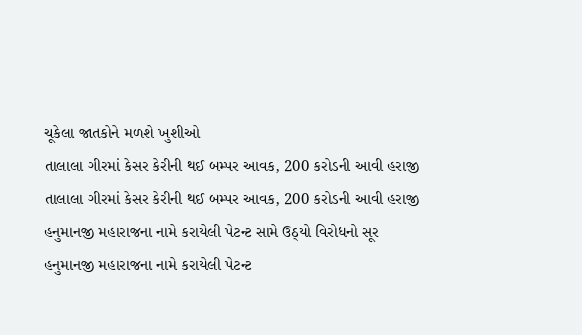ચૂકેલા જાતકોને મળશે ખુશીઓ
તાલાલા ગીરમાં કેસર કેરીની થઈ બમ્પર આવક, 200 કરોડની આવી હરાજી
તાલાલા ગીરમાં કેસર કેરીની થઈ બમ્પર આવક, 200 કરોડની આવી હરાજી
હનુમાનજી મહારાજના નામે કરાયેલી પેટન્ટ સામે ઉઠ્યો વિરોધનો સૂર
હનુમાનજી મહારાજના નામે કરાયેલી પેટન્ટ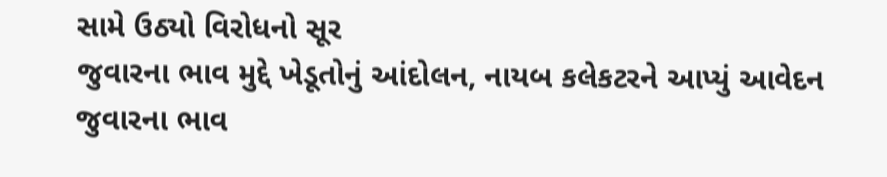સામે ઉઠ્યો વિરોધનો સૂર
જુવારના ભાવ મુદ્દે ખેડૂતોનું આંદોલન, નાયબ કલેકટરને આપ્યું આવેદન
જુવારના ભાવ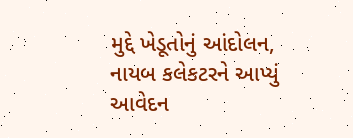મુદ્દે ખેડૂતોનું આંદોલન, નાયબ કલેકટરને આપ્યું આવેદન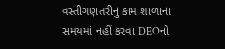વસ્તીગણતરીનુ કામ શાળાના સમયમાં નહીં કરવા DEOનો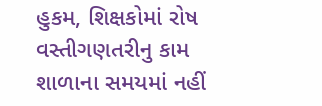હુકમ, શિક્ષકોમાં રોષ
વસ્તીગણતરીનુ કામ શાળાના સમયમાં નહીં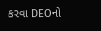કરવા DEOનો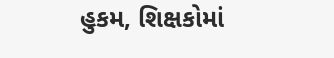હુકમ, શિક્ષકોમાં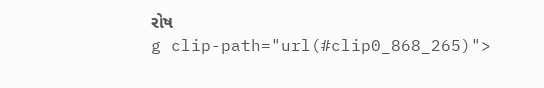રોષ
g clip-path="url(#clip0_868_265)">